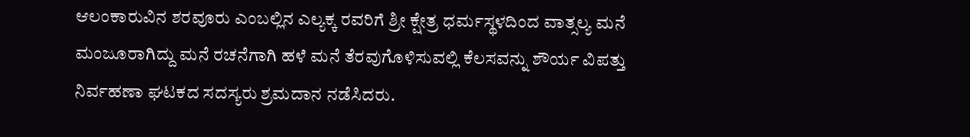ಆಲಂಕಾರುವಿನ ಶರವೂರು ಎಂಬಲ್ಲಿನ ಎಲ್ಯಕ್ಕ ರವರಿಗೆ ಶ್ರೀ ಕ್ಷೇತ್ರ ಧರ್ಮಸ್ಥಳದಿಂದ ವಾತ್ಸಲ್ಯ ಮನೆ ಮಂಜೂರಾಗಿದ್ದು ಮನೆ ರಚನೆಗಾಗಿ ಹಳೆ ಮನೆ ತೆರವುಗೊಳಿಸುವಲ್ಲಿ ಕೆಲಸವನ್ನು ಶೌರ್ಯ ವಿಪತ್ತು ನಿರ್ವಹಣಾ ಘಟಕದ ಸದಸ್ಯರು ಶ್ರಮದಾನ ನಡೆಸಿದರು.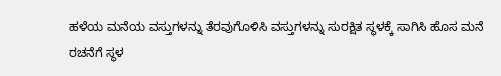ಹಳೆಯ ಮನೆಯ ವಸ್ತುಗಳನ್ನು ತೆರವುಗೊಳಿಸಿ ವಸ್ತುಗಳನ್ನು ಸುರಕ್ಷಿತ ಸ್ಥಳಕ್ಕೆ ಸಾಗಿಸಿ ಹೊಸ ಮನೆ ರಚನೆಗೆ ಸ್ಥಳ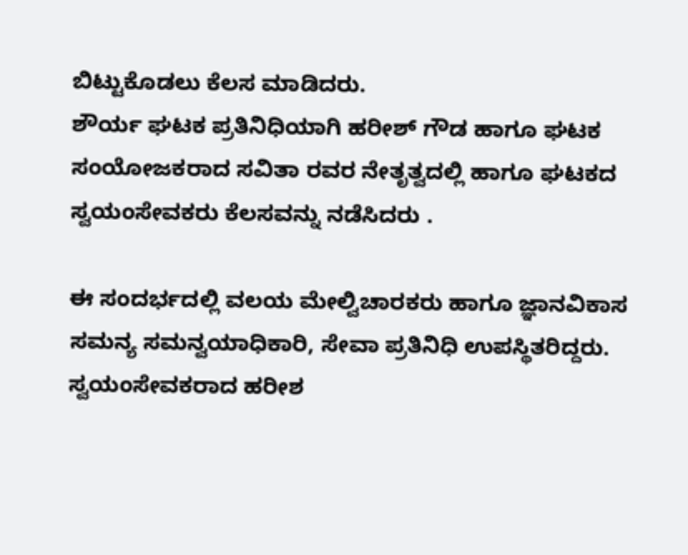ಬಿಟ್ಟುಕೊಡಲು ಕೆಲಸ ಮಾಡಿದರು.
ಶೌರ್ಯ ಘಟಕ ಪ್ರತಿನಿಧಿಯಾಗಿ ಹರೀಶ್ ಗೌಡ ಹಾಗೂ ಘಟಕ ಸಂಯೋಜಕರಾದ ಸವಿತಾ ರವರ ನೇತೃತ್ವದಲ್ಲಿ ಹಾಗೂ ಘಟಕದ ಸ್ವಯಂಸೇವಕರು ಕೆಲಸವನ್ನು ನಡೆಸಿದರು .

ಈ ಸಂದರ್ಭದಲ್ಲಿ ವಲಯ ಮೇಲ್ವಿಚಾರಕರು ಹಾಗೂ ಜ್ಞಾನವಿಕಾಸ ಸಮನ್ಯ ಸಮನ್ವಯಾಧಿಕಾರಿ, ಸೇವಾ ಪ್ರತಿನಿಧಿ ಉಪಸ್ಥಿತರಿದ್ದರು.
ಸ್ವಯಂಸೇವಕರಾದ ಹರೀಶ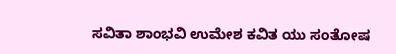ಸವಿತಾ ಶಾಂಭವಿ ಉಮೇಶ ಕವಿತ ಯು ಸಂತೋಷ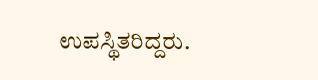ಉಪಸ್ಥಿತರಿದ್ದರು.